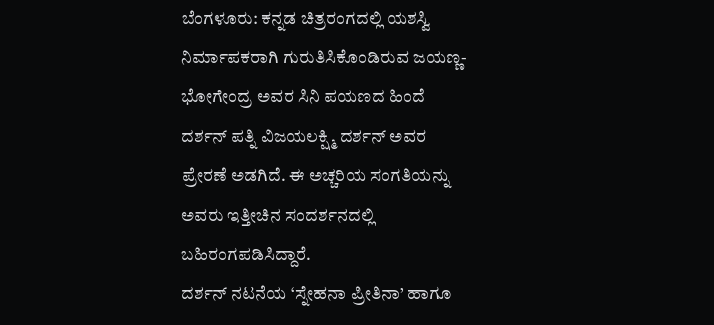ಬೆಂಗಳೂರು: ಕನ್ನಡ ಚಿತ್ರರಂಗದಲ್ಲಿ ಯಶಸ್ವಿ ನಿರ್ಮಾಪಕರಾಗಿ ಗುರುತಿಸಿಕೊಂಡಿರುವ ಜಯಣ್ಣ-ಭೋಗೇಂದ್ರ ಅವರ ಸಿನಿ ಪಯಣದ ಹಿಂದೆ ದರ್ಶನ್ ಪತ್ನಿ ವಿಜಯಲಕ್ಷ್ಮಿ ದರ್ಶನ್ ಅವರ ಪ್ರೇರಣೆ ಅಡಗಿದೆ. ಈ ಅಚ್ಚರಿಯ ಸಂಗತಿಯನ್ನು ಅವರು ಇತ್ತೀಚಿನ ಸಂದರ್ಶನದಲ್ಲಿ ಬಹಿರಂಗಪಡಿಸಿದ್ದಾರೆ.
ದರ್ಶನ್ ನಟನೆಯ ‘ಸ್ನೇಹನಾ ಪ್ರೀತಿನಾ’ ಹಾಗೂ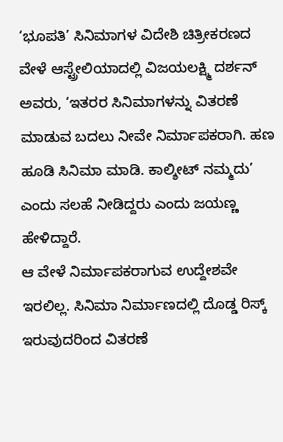‘ಭೂಪತಿ’ ಸಿನಿಮಾಗಳ ವಿದೇಶಿ ಚಿತ್ರೀಕರಣದ ವೇಳೆ ಆಸ್ಟ್ರೇಲಿಯಾದಲ್ಲಿ ವಿಜಯಲಕ್ಷ್ಮಿ ದರ್ಶನ್ ಅವರು, ‘ಇತರರ ಸಿನಿಮಾಗಳನ್ನು ವಿತರಣೆ ಮಾಡುವ ಬದಲು ನೀವೇ ನಿರ್ಮಾಪಕರಾಗಿ. ಹಣ ಹೂಡಿ ಸಿನಿಮಾ ಮಾಡಿ. ಕಾಲ್ಶೀಟ್ ನಮ್ಮದು’ ಎಂದು ಸಲಹೆ ನೀಡಿದ್ದರು ಎಂದು ಜಯಣ್ಣ ಹೇಳಿದ್ದಾರೆ.
ಆ ವೇಳೆ ನಿರ್ಮಾಪಕರಾಗುವ ಉದ್ದೇಶವೇ ಇರಲಿಲ್ಲ. ಸಿನಿಮಾ ನಿರ್ಮಾಣದಲ್ಲಿ ದೊಡ್ಡ ರಿಸ್ಕ್ ಇರುವುದರಿಂದ ವಿತರಣೆ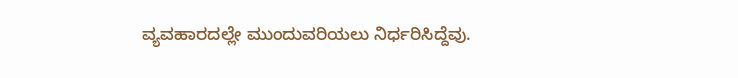ವ್ಯವಹಾರದಲ್ಲೇ ಮುಂದುವರಿಯಲು ನಿರ್ಧರಿಸಿದ್ದೆವು.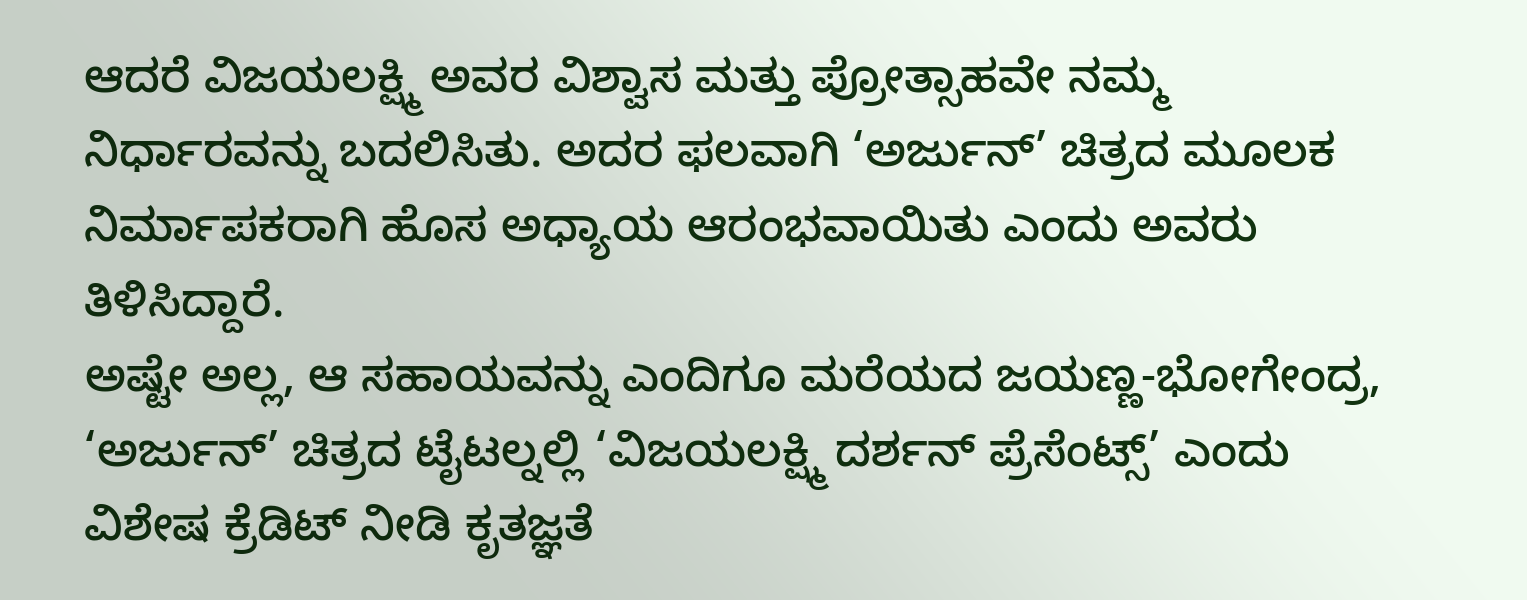ಆದರೆ ವಿಜಯಲಕ್ಷ್ಮಿ ಅವರ ವಿಶ್ವಾಸ ಮತ್ತು ಪ್ರೋತ್ಸಾಹವೇ ನಮ್ಮ ನಿರ್ಧಾರವನ್ನು ಬದಲಿಸಿತು. ಅದರ ಫಲವಾಗಿ ‘ಅರ್ಜುನ್’ ಚಿತ್ರದ ಮೂಲಕ ನಿರ್ಮಾಪಕರಾಗಿ ಹೊಸ ಅಧ್ಯಾಯ ಆರಂಭವಾಯಿತು ಎಂದು ಅವರು ತಿಳಿಸಿದ್ದಾರೆ.
ಅಷ್ಟೇ ಅಲ್ಲ, ಆ ಸಹಾಯವನ್ನು ಎಂದಿಗೂ ಮರೆಯದ ಜಯಣ್ಣ-ಭೋಗೇಂದ್ರ, ‘ಅರ್ಜುನ್’ ಚಿತ್ರದ ಟೈಟಲ್ನಲ್ಲಿ ‘ವಿಜಯಲಕ್ಷ್ಮಿ ದರ್ಶನ್ ಪ್ರೆಸೆಂಟ್ಸ್’ ಎಂದು ವಿಶೇಷ ಕ್ರೆಡಿಟ್ ನೀಡಿ ಕೃತಜ್ಞತೆ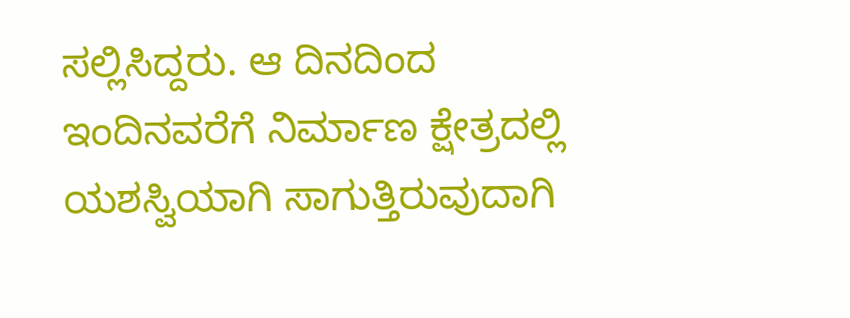ಸಲ್ಲಿಸಿದ್ದರು. ಆ ದಿನದಿಂದ ಇಂದಿನವರೆಗೆ ನಿರ್ಮಾಣ ಕ್ಷೇತ್ರದಲ್ಲಿ ಯಶಸ್ವಿಯಾಗಿ ಸಾಗುತ್ತಿರುವುದಾಗಿ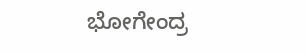ಭೋಗೇಂದ್ರ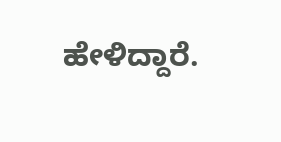ಹೇಳಿದ್ದಾರೆ.